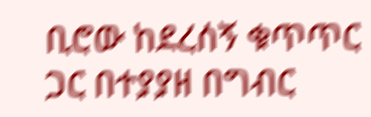ቢሮው ከደረሰኝ ቁጥጥር ጋር በተያያዘ በግብር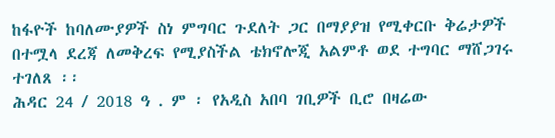ከፋዮች ከባለሙያዎች ስነ ምግባር ጉደለት ጋር በማያያዝ የሚቀርቡ ቅሬታዎች በተሟላ ደረጃ ለመቅረፍ የሚያስችል ቴክኖሎጂ አልምቶ ወደ ተግባር ማሸጋገሩ ተገለጸ ፡፡
ሕዳር 24 / 2018 ዓ . ም ፡ የአዲስ አበባ ገቢዎች ቢሮ በዛሬው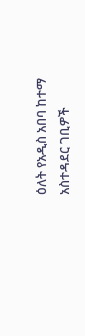ዕለት የአዲስ አበባ ከተማ አስተዳደር ገቢዎች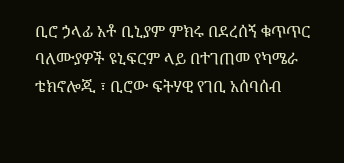ቢሮ ኃላፊ አቶ ቢኒያም ምክሩ በደረሰኝ ቁጥጥር ባለሙያዎች ዩኒፍርም ላይ በተገጠመ የካሜራ ቴክኖሎጂ ፣ ቢሮው ፍትሃዊ የገቢ አሰባሰብ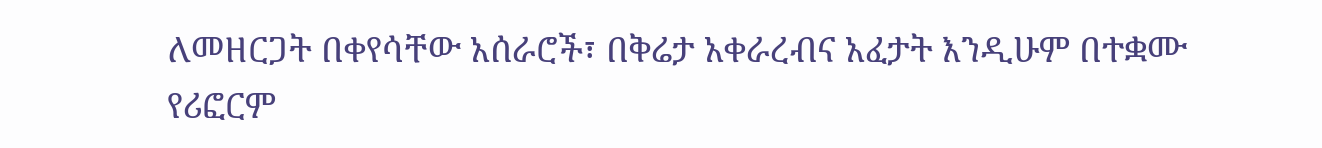ለመዘርጋት በቀየሳቸው አሰራሮች፣ በቅሬታ አቀራረብና አፈታት እንዲሁም በተቋሙ የሪፎርም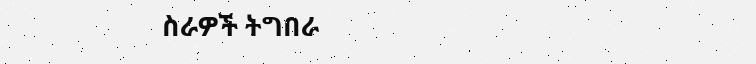ስራዎች ትግበራ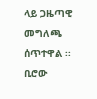ላይ ጋዜጣዊ መግለጫ ሰጥተዋል ፡፡ ቢሮው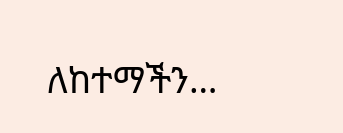ለከተማችን…